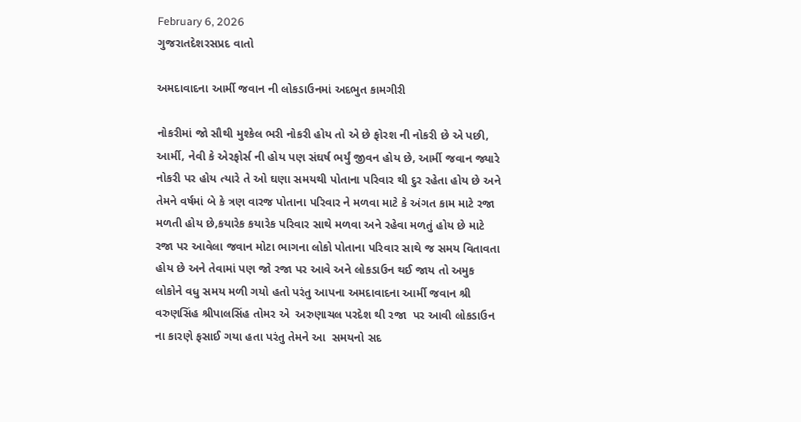February 6, 2026
ગુજરાતદેશરસપ્રદ વાતો

અમદાવાદના આર્મી જવાન ની લોકડાઉનમાં અદભુત કામગીરી

નોકરીમાં જો સૌથી મુશ્કેલ ભરી નોકરી હોય તો એ છે ફોરશ ની નોકરી છે એ પછી, આર્મી, નેવી કે એરફોર્સ ની હોય પણ સંઘર્ષ ભર્યું જીવન હોય છે, આર્મી જવાન જ્યારે નોકરી પર હોય ત્યારે તે ઓ ઘણા સમયથી પોતાના પરિવાર થી દુર રહેતા હોય છે અને તેમને વર્ષમાં બે કે ત્રણ વારજ પોતાના પરિવાર ને મળવા માટે કે અંગત કામ માટે રજા મળતી હોય છે,કયારેક કયારેક પરિવાર સાથે મળવા અને રહેવા મળતું હોય છે માટે રજા પર આવેલા જવાન મોટા ભાગના લોકો પોતાના પરિવાર સાથે જ સમય વિતાવતા હોય છે અને તેવામાં પણ જો રજા પર આવે અને લોકડાઉન થઈ જાય તો અમુક લોકોને વધુ સમય મળી ગયો હતો પરંતુ આપના અમદાવાદના આર્મી જવાન શ્રી વરુણસિંહ શ્રીપાલસિંહ તોમર એ  અરુણાચલ પરદેશ થી રજા  પર આવી લોકડાઉન ના કારણે ફસાઈ ગયા હતા પરંતુ તેમને આ  સમયનો સદ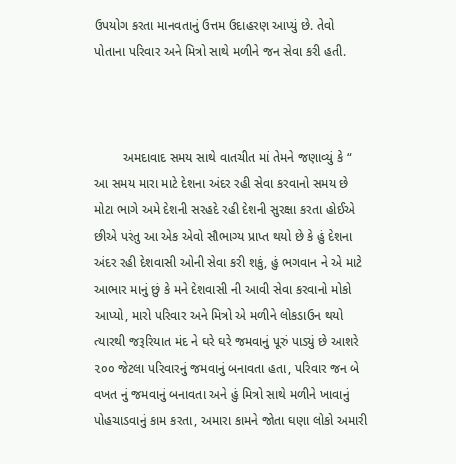ઉપયોગ કરતા માનવતાનું ઉત્તમ ઉદાહરણ આપ્યું છે. તેવો પોતાના પરિવાર અને મિત્રો સાથે મળીને જન સેવા કરી હતી.



        અમદાવાદ સમય સાથે વાતચીત માં તેમને જણાવ્યું કે “ આ સમય મારા માટે દેશના અંદર રહી સેવા કરવાનો સમય છે મોટા ભાગે અમે દેશની સરહદે રહી દેશની સુરક્ષા કરતા હોઈએ છીએ પરંતુ આ એક એવો સૌભાગ્ય પ્રાપ્ત થયો છે કે હું દેશના અંદર રહી દેશવાસી ઓની સેવા કરી શકું, હું ભગવાન ને એ માટે આભાર માનું છું કે મને દેશવાસી ની આવી સેવા કરવાનો મોકો આપ્યો, મારો પરિવાર અને મિત્રો એ મળીને લોકડાઉન થયો ત્યારથી જરૂરિયાત મંદ ને ઘરે ઘરે જમવાનું પૂરું પાડ્યું છે આશરે ૨૦૦ જેટલા પરિવારનું જમવાનું બનાવતા હતા, પરિવાર જન બે વખત નું જમવાનું બનાવતા અને હું મિત્રો સાથે મળીને ખાવાનું પોહચાડવાનું કામ કરતા, અમારા કામને જોતા ઘણા લોકો અમારી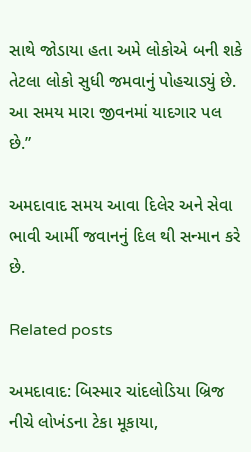સાથે જોડાયા હતા અમે લોકોએ બની શકે તેટલા લોકો સુધી જમવાનું પોહચાડ્યું છે. આ સમય મારા જીવનમાં યાદગાર પલ છે.”

અમદાવાદ સમય આવા દિલેર અને સેવા ભાવી આર્મી જવાનનું દિલ થી સન્માન કરે છે.

Related posts

અમદાવાદ: બિસ્માર ચાંદલોડિયા બ્રિજ નીચે લોખંડના ટેકા મૂકાયા,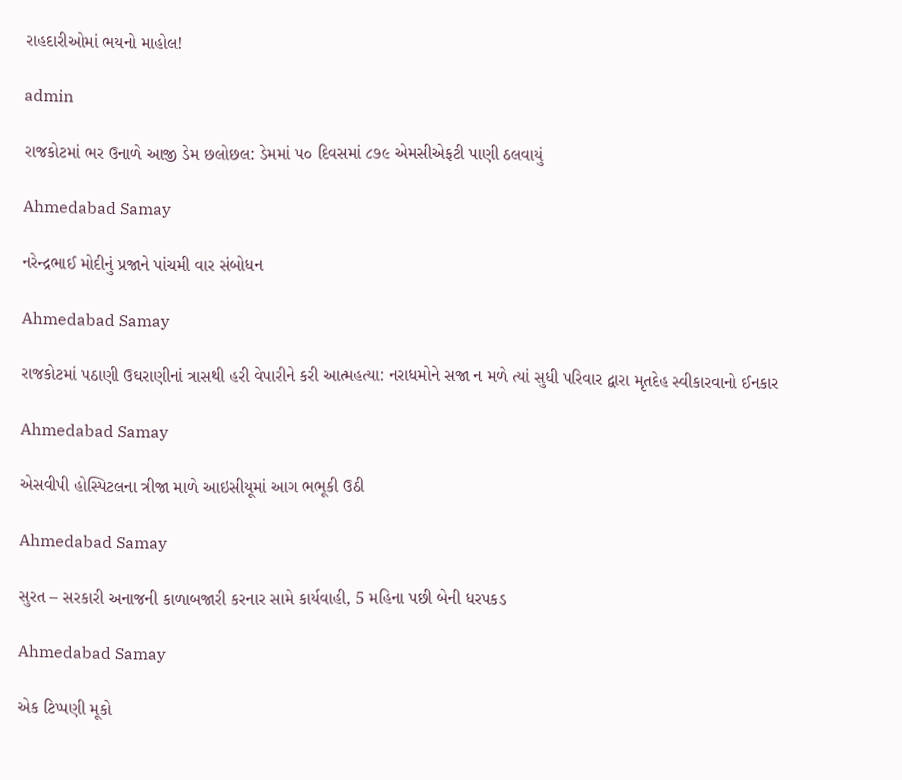રાહદારીઓમાં ભયનો માહોલ!

admin

રાજકોટમાં ભર ઉનાળે આજી ડેમ છલોછલ: ડેમમાં ૫૦ દિવસમાં ૮૭૯ એમસીએફટી પાણી ઠલવાયું

Ahmedabad Samay

નરેન્દ્રભાઈ મોદીનું પ્રજાને પાંચમી વાર સંબોધન

Ahmedabad Samay

રાજકોટમાં પઠાણી ઉઘરાણીનાં ત્રાસથી હરી વેપારીને કરી આત્મહત્યા: નરાધમોને સજા ન મળે ત્યાં સુધી પરિવાર દ્વારા મૃતદેહ સ્વીકારવાનો ઈનકાર

Ahmedabad Samay

એસવીપી હોસ્પિટલના ત્રીજા માળે આઇસીયૂમાં આગ ભભૂકી ઉઠી

Ahmedabad Samay

સુરત – સરકારી અનાજની કાળાબજારી કરનાર સામે કાર્યવાહી, 5 મહિના પછી બેની ધરપકડ

Ahmedabad Samay

એક ટિપ્પણી મૂકો